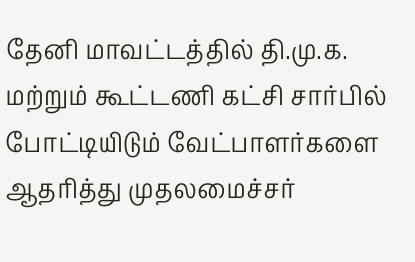தேனி மாவட்டத்தில் தி.மு.க. மற்றும் கூட்டணி கட்சி சார்பில் போட்டியிடும் வேட்பாளர்களை ஆதரித்து முதலமைச்சர்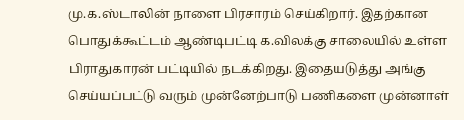மு.க.ஸ்டாலின் நாளை பிரசாரம் செய்கிறார். இதற்கான பொதுக்கூட்டம் ஆண்டிபட்டி க.விலக்கு சாலையில் உள்ள பிராதுகாரன் பட்டியில் நடக்கிறது. இதையடுத்து அங்கு செய்யப்பட்டு வரும் முன்னேற்பாடு பணிகளை முன்னாள்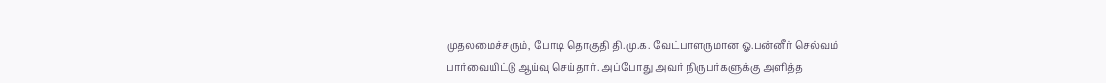முதலமைச்சரும், போடி தொகுதி தி.மு.க. வேட்பாளருமான ஓ.பன்னீர் செல்வம் பார்வையிட்டு ஆய்வு செய்தார். அப்போது அவர் நிருபர்களுக்கு அளித்த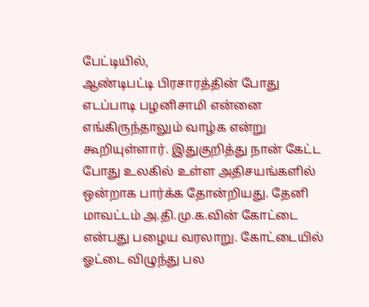பேட்டியில்,
ஆண்டிபட்டி பிரசாரத்தின் போது எடப்பாடி பழனிசாமி என்னை எங்கிருந்தாலும் வாழ்க என்று கூறியுள்ளார். இதுகுறித்து நான் கேட்ட போது உலகில் உள்ள அதிசயங்களில் ஒன்றாக பார்க்க தோன்றியது. தேனி மாவட்டம் அ.தி.மு.க.வின் கோட்டை என்பது பழைய வரலாறு. கோட்டையில் ஓட்டை விழுந்து பல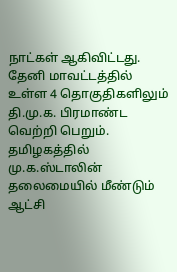நாட்கள் ஆகிவிட்டது.
தேனி மாவட்டத்தில் உள்ள 4 தொகுதிகளிலும் தி.மு.க. பிரமாண்ட வெற்றி பெறும். தமிழகத்தில் மு.க.ஸ்டாலின் தலைமையில் மீண்டும் ஆட்சி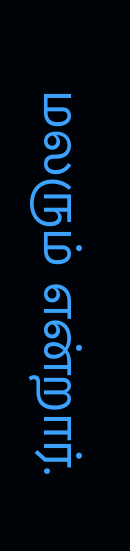மலரும் என்றார்.